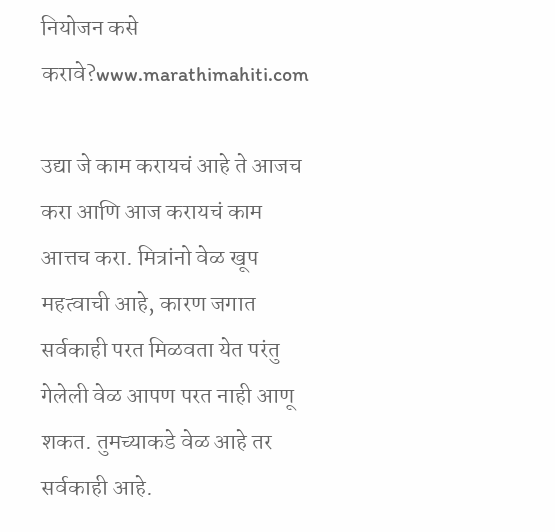नियोजन कसे करावे?www.marathimahiti.com

उद्या जे काम करायचं आहे ते आजच करा आणि आज करायचं काम आत्तच करा. मित्रांनो वेळ खूप महत्वाची आहे, कारण जगात सर्वकाही परत मिळवता येत परंतु गेलेली वेळ आपण परत नाही आणू शकत. तुमच्याकडे वेळ आहे तर सर्वकाही आहे.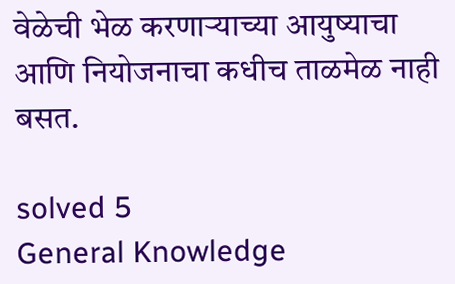वेळेची भेळ करणाऱ्याच्या आयुष्याचा आणि नियोजनाचा कधीच ताळमेळ नाही बसत.

solved 5
General Knowledge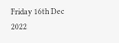Friday 16th Dec 2022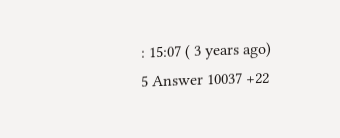: 15:07 ( 3 years ago) 5 Answer 10037 +22